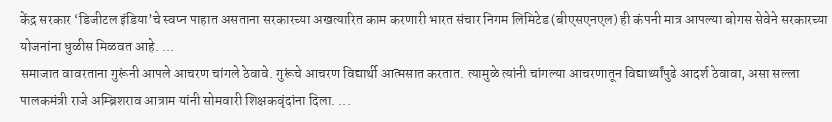केंद्र सरकार ‘डिजीटल इंडिया’चे स्वप्न पाहात असताना सरकारच्या अखत्यारित काम करणारी भारत संचार निगम लिमिटेड (बीएसएनएल) ही कंपनी मात्र आपल्या बोगस सेवेने सरकारच्या योजनांना धुळीस मिळवत आहे. ...
समाजात वावरताना गुरूंनी आपले आचरण चांगले ठेवावे. गुरूंचे आचरण विद्यार्थी आत्मसात करतात. त्यामुळे त्यांनी चांगल्या आचरणातून विद्यार्थ्यांपुढे आदर्श ठेवावा, असा सल्ला पालकमंत्री राजे अम्ब्रिशराव आत्राम यांनी सोमवारी शिक्षकवृंदांना दिला. ...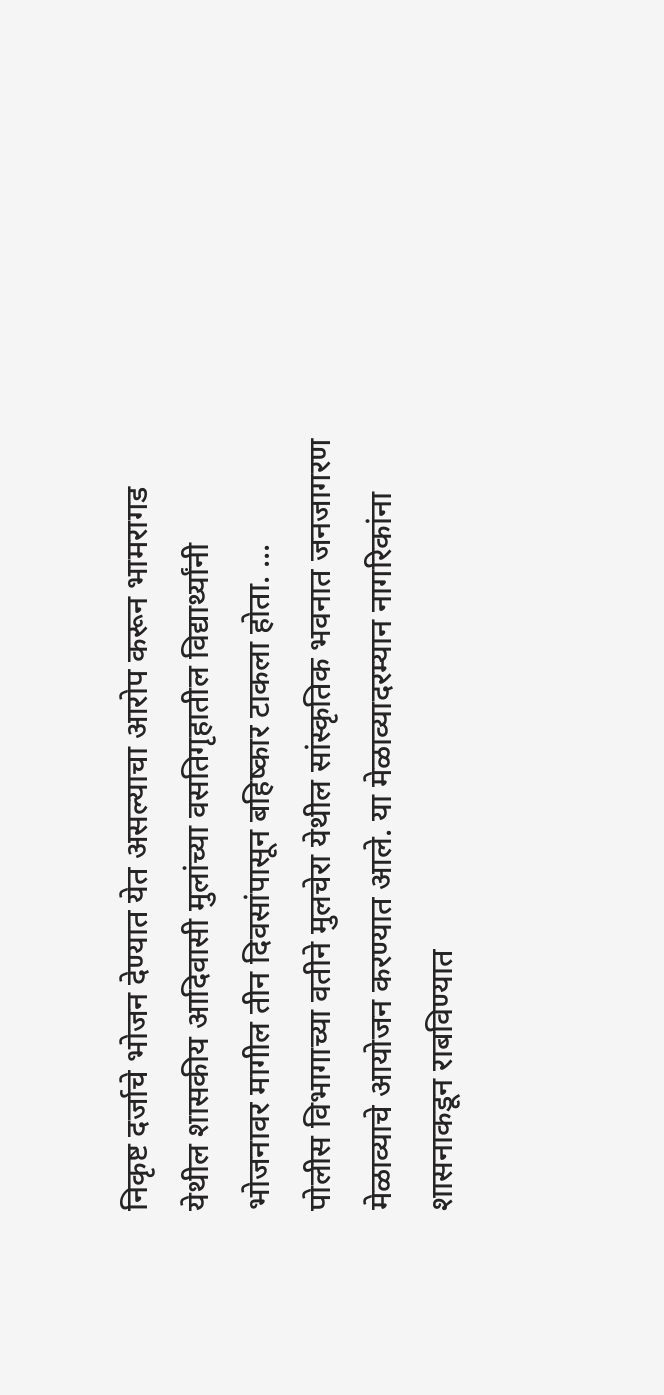निकृष्ट दर्जाचे भोजन देण्यात येत असल्याचा आरोप करून भामरागड येथील शासकीय आदिवासी मुलांच्या वसतिगृहातील विद्यार्थ्यांनी भोजनावर मागील तीन दिवसांपासून बहिष्कार टाकला होता. ...
पोलीस विभागाच्या वतीने मुलचेरा येथील सांस्कृतिक भवनात जनजागरण मेळाव्याचे आयोजन करण्यात आले. या मेळाव्यादरम्यान नागरिकांना शासनाकडून राबविण्यात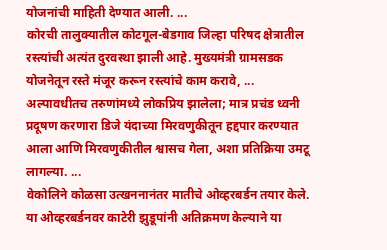योजनांची माहिती देण्यात आली. ...
कोरची तालुक्यातील कोटगूल-बेडगाव जिल्हा परिषद क्षेत्रातील रस्त्यांची अत्यंत दुरवस्था झाली आहे. मुख्यमंत्री ग्रामसडक योजनेतून रस्ते मंजूर करून रस्त्यांचे काम करावे, ...
अल्पावधीतच तरुणांमध्ये लोकप्रिय झालेला; मात्र प्रचंड ध्वनी प्रदूषण करणारा डिजे यंदाच्या मिरवणुकीतून हद्दपार करण्यात आला आणि मिरवणुकीतील श्वासच गेला, अशा प्रतिक्रिया उमटू लागल्या. ...
वेकोलिने कोळसा उत्खननानंतर मातीचे ओव्हरबर्डन तयार केले. या ओव्हरबर्डनवर काटेरी झुडूपांनी अतिक्रमण केल्याने या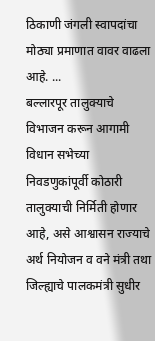ठिकाणी जंगली स्वापदांचा मोठ्या प्रमाणात वावर वाढला आहे. ...
बल्लारपूर तालुक्याचे विभाजन करून आगामी विधान सभेच्या निवडणुकांपूर्वी कोठारी तालुक्याची निर्मिती होणार आहे, असे आश्वासन राज्याचे अर्थ नियोजन व वने मंत्री तथा जिल्ह्याचे पालकमंत्री सुधीर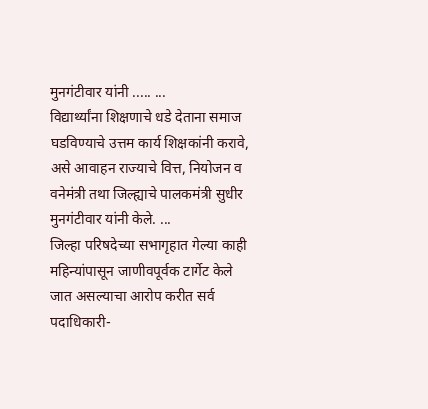मुनगंटीवार यांनी ..... ...
विद्यार्थ्यांना शिक्षणाचे धडे देताना समाज घडविण्याचे उत्तम कार्य शिक्षकांनी करावे, असे आवाहन राज्याचे वित्त, नियोजन व वनेमंत्री तथा जिल्ह्याचे पालकमंत्री सुधीर मुनगंटीवार यांनी केले. ...
जिल्हा परिषदेच्या सभागृहात गेल्या काही महिन्यांपासून जाणीवपूर्वक टार्गेट केले जात असल्याचा आरोप करीत सर्व पदाधिकारी-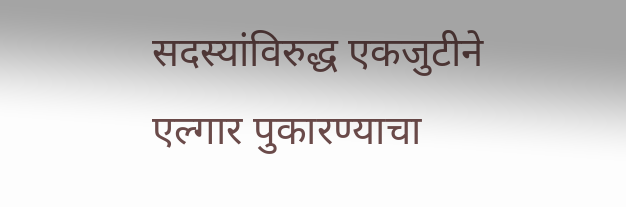सदस्यांविरुद्ध एकजुटीने एल्गार पुकारण्याचा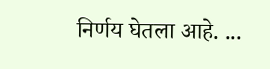निर्णय घेतला आहे. ...